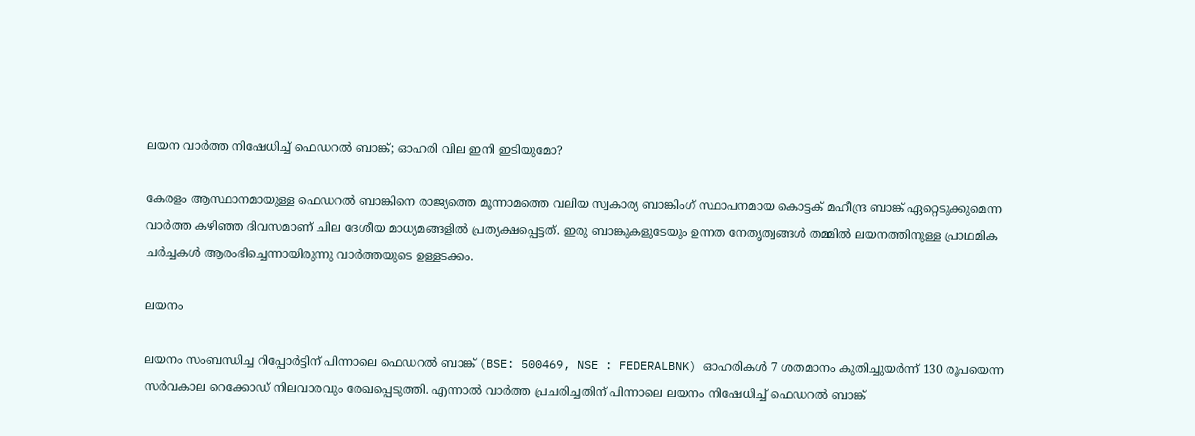ലയന വാര്‍ത്ത നിഷേധിച്ച് ഫെഡറല്‍ ബാങ്ക്; ഓഹരി വില ഇനി ഇടിയുമോ?

കേരളം ആസ്ഥാനമായുള്ള ഫെഡറല്‍ ബാങ്കിനെ രാജ്യത്തെ മൂന്നാമത്തെ വലിയ സ്വകാര്യ ബാങ്കിംഗ് സ്ഥാപനമായ കൊട്ടക് മഹീന്ദ്ര ബാങ്ക് ഏറ്റെടുക്കുമെന്ന വാര്‍ത്ത കഴിഞ്ഞ ദിവസമാണ് ചില ദേശീയ മാധ്യമങ്ങളില്‍ പ്രത്യക്ഷപ്പെട്ടത്. ഇരു ബാങ്കുകളുടേയും ഉന്നത നേതൃത്വങ്ങള്‍ തമ്മില്‍ ലയനത്തിനുള്ള പ്രാഥമിക ചര്‍ച്ചകള്‍ ആരംഭിച്ചെന്നായിരുന്നു വാര്‍ത്തയുടെ ഉള്ളടക്കം.

ലയനം

ലയനം സംബന്ധിച്ച റിപ്പോര്‍ട്ടിന് പിന്നാലെ ഫെഡറല്‍ ബാങ്ക് (BSE: 500469, NSE : FEDERALBNK) ഓഹരികള്‍ 7 ശതമാനം കുതിച്ചുയര്‍ന്ന് 130 രൂപയെന്ന സര്‍വകാല റെക്കോഡ് നിലവാരവും രേഖപ്പെടുത്തി. എന്നാല്‍ വാര്‍ത്ത പ്രചരിച്ചതിന് പിന്നാലെ ലയനം നിഷേധിച്ച് ഫെഡറല്‍ ബാങ്ക്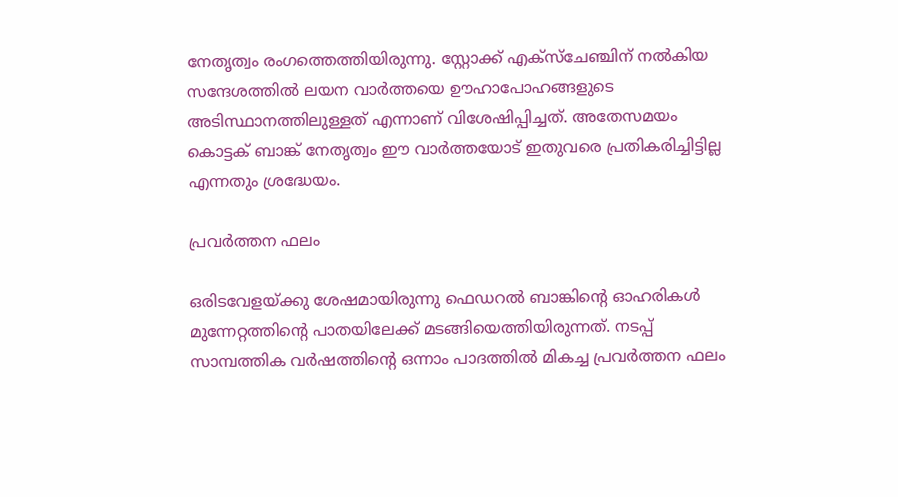നേതൃത്വം രംഗത്തെത്തിയിരുന്നു. സ്റ്റോക്ക് എക്സ്ചേഞ്ചിന് നല്‍കിയ സന്ദേശത്തില്‍ ലയന വാര്‍ത്തയെ ഊഹാപോഹങ്ങളുടെ അടിസ്ഥാനത്തിലുള്ളത് എന്നാണ് വിശേഷിപ്പിച്ചത്. അതേസമയം കൊട്ടക് ബാങ്ക് നേതൃത്വം ഈ വാര്‍ത്തയോട് ഇതുവരെ പ്രതികരിച്ചിട്ടില്ല എന്നതും ശ്രദ്ധേയം.

പ്രവര്‍ത്തന ഫലം

ഒരിടവേളയ്ക്കു ശേഷമായിരുന്നു ഫെഡറല്‍ ബാങ്കിന്റെ ഓഹരികള്‍ മുന്നേറ്റത്തിന്റെ പാതയിലേക്ക് മടങ്ങിയെത്തിയിരുന്നത്. നടപ്പ് സാമ്പത്തിക വര്‍ഷത്തിന്റെ ഒന്നാം പാദത്തില്‍ മികച്ച പ്രവര്‍ത്തന ഫലം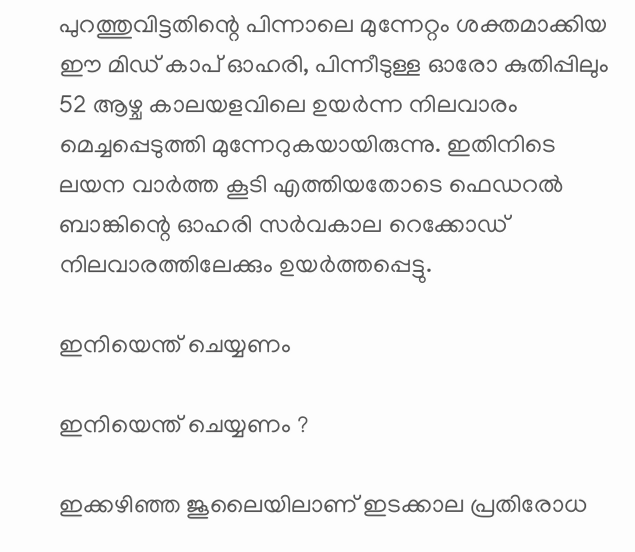പുറത്തുവിട്ടതിന്റെ പിന്നാലെ മുന്നേറ്റം ശക്തമാക്കിയ ഈ മിഡ് കാപ് ഓഹരി, പിന്നീടുള്ള ഓരോ കുതിപ്പിലും 52 ആഴ്ച കാലയളവിലെ ഉയര്‍ന്ന നിലവാരം മെച്ചപ്പെടുത്തി മുന്നേറുകയായിരുന്നു. ഇതിനിടെ ലയന വാര്‍ത്ത കൂടി എത്തിയതോടെ ഫെഡറല്‍ ബാങ്കിന്റെ ഓഹരി സര്‍വകാല റെക്കോഡ് നിലവാരത്തിലേക്കും ഉയര്‍ത്തപ്പെട്ടു.

ഇനിയെന്ത് ചെയ്യണം

ഇനിയെന്ത് ചെയ്യണം ?

ഇക്കഴിഞ്ഞ ജൂലൈയിലാണ് ഇടക്കാല പ്രതിരോധ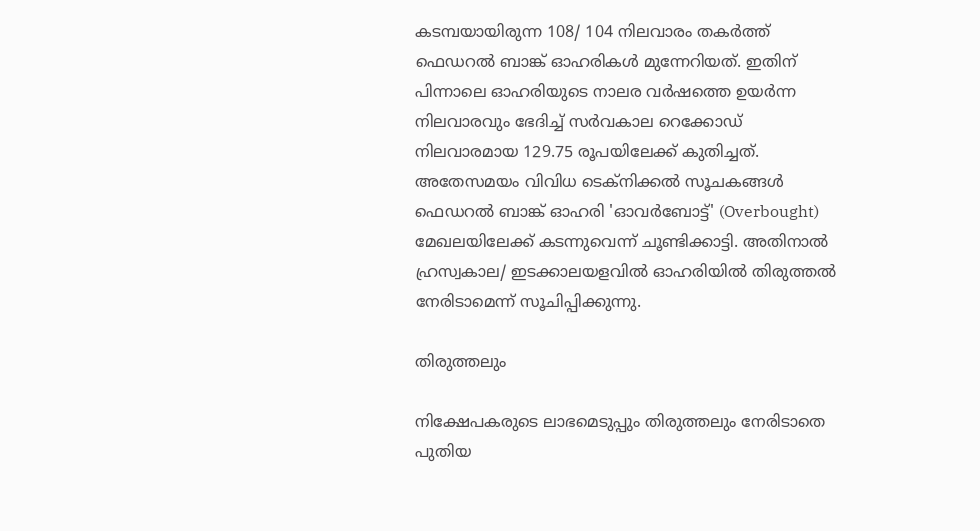കടമ്പയായിരുന്ന 108/ 104 നിലവാരം തകര്‍ത്ത് ഫെഡറല്‍ ബാങ്ക് ഓഹരികള്‍ മുന്നേറിയത്. ഇതിന് പിന്നാലെ ഓഹരിയുടെ നാലര വര്‍ഷത്തെ ഉയര്‍ന്ന നിലവാരവും ഭേദിച്ച് സര്‍വകാല റെക്കോഡ് നിലവാരമായ 129.75 രൂപയിലേക്ക് കുതിച്ചത്. അതേസമയം വിവിധ ടെക്‌നിക്കല്‍ സൂചകങ്ങള്‍ ഫെഡറല്‍ ബാങ്ക് ഓഹരി 'ഓവര്‍ബോട്ട്' (Overbought) മേഖലയിലേക്ക് കടന്നുവെന്ന് ചൂണ്ടിക്കാട്ടി. അതിനാല്‍ ഹ്രസ്വകാല/ ഇടക്കാലയളവില്‍ ഓഹരിയില്‍ തിരുത്തല്‍ നേരിടാമെന്ന് സൂചിപ്പിക്കുന്നു.

തിരുത്തലും

നിക്ഷേപകരുടെ ലാഭമെടുപ്പും തിരുത്തലും നേരിടാതെ പുതിയ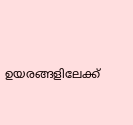ഉയരങ്ങളിലേക്ക്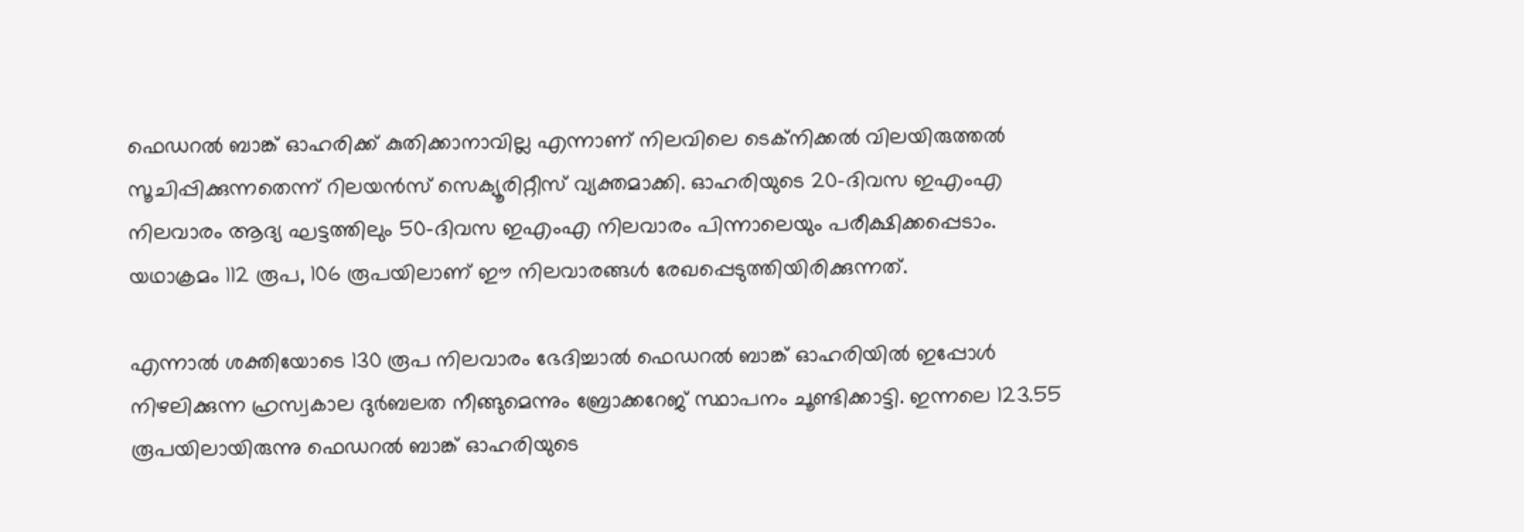ഫെഡറല്‍ ബാങ്ക് ഓഹരിക്ക് കുതിക്കാനാവില്ല എന്നാണ് നിലവിലെ ടെക്‌നിക്കല്‍ വിലയിരുത്തല്‍ സൂചിപ്പിക്കുന്നതെന്ന് റിലയന്‍സ് സെക്യൂരിറ്റീസ് വ്യക്തമാക്കി. ഓഹരിയുടെ 20-ദിവസ ഇഎംഎ നിലവാരം ആദ്യ ഘട്ടത്തിലും 50-ദിവസ ഇഎംഎ നിലവാരം പിന്നാലെയും പരീക്ഷിക്കപ്പെടാം. യഥാക്രമം 112 രൂപ, 106 രൂപയിലാണ് ഈ നിലവാരങ്ങള്‍ രേഖപ്പെടുത്തിയിരിക്കുന്നത്.

എന്നാല്‍ ശക്തിയോടെ 130 രൂപ നിലവാരം ഭേദിച്ചാല്‍ ഫെഡറല്‍ ബാങ്ക് ഓഹരിയില്‍ ഇപ്പോള്‍ നിഴലിക്കുന്ന ഹ്രസ്വകാല ദുര്‍ബലത നീങ്ങുമെന്നും ബ്രോക്കറേജ് സ്ഥാപനം ചൂണ്ടിക്കാട്ടി. ഇന്നലെ 123.55 രൂപയിലായിരുന്നു ഫെഡറല്‍ ബാങ്ക് ഓഹരിയുടെ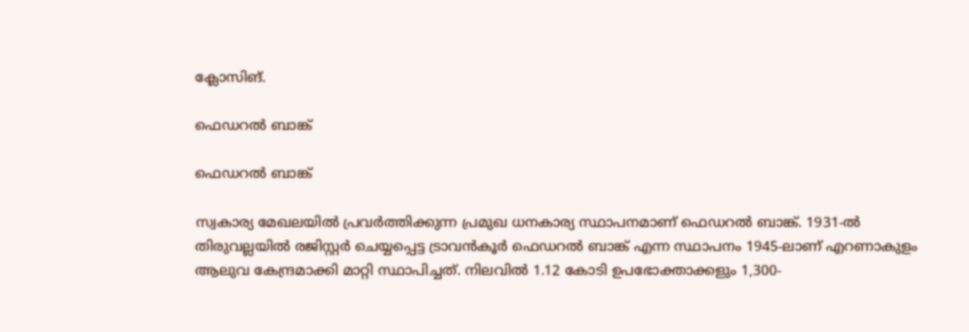ക്ലോസിങ്.

ഫെഡറല്‍ ബാങ്ക്

ഫെഡറല്‍ ബാങ്ക്

സ്വകാര്യ മേഖലയില്‍ പ്രവര്‍ത്തിക്കുന്ന പ്രമുഖ ധനകാര്യ സ്ഥാപനമാണ് ഫെഡറല്‍ ബാങ്ക്. 1931-ല്‍ തിരുവല്ലയില്‍ രജിസ്റ്റര്‍ ചെയ്യപ്പെട്ട ട്രാവന്‍കൂര്‍ ഫെഡറല്‍ ബാങ്ക് എന്ന സ്ഥാപനം 1945-ലാണ് എറണാകുളം ആലുവ കേന്ദ്രമാക്കി മാറ്റി സ്ഥാപിച്ചത്. നിലവില്‍ 1.12 കോടി ഉപഭോക്താക്കളും 1,300-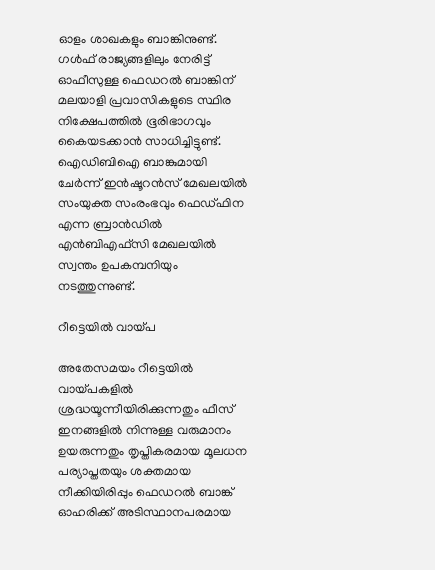ഓളം ശാഖകളും ബാങ്കിനുണ്ട്. ഗള്‍ഫ് രാജ്യങ്ങളിലും നേരിട്ട് ഓഫീസുള്ള ഫെഡറല്‍ ബാങ്കിന് മലയാളി പ്രവാസികളുടെ സ്ഥിര നിക്ഷേപത്തില്‍ ഭൂരിഭാഗവും കൈയടക്കാന്‍ സാധിച്ചിട്ടുണ്ട്. ഐഡിബിഐ ബാങ്കുമായി ചേര്‍ന്ന് ഇന്‍ഷൂറന്‍സ് മേഖലയില്‍ സംയുക്ത സംരംഭവും ഫെഡ്ഫിന എന്ന ബ്രാന്‍ഡില്‍ എന്‍ബിഎഫ്‌സി മേഖലയില്‍ സ്വന്തം ഉപകമ്പനിയും നടത്തുന്നുണ്ട്.

റീട്ടെയില്‍ വായ്പ

അതേസമയം റീട്ടെയില്‍ വായ്പകളില്‍ ശ്രദ്ധയൂന്നീയിരിക്കുന്നതും ഫീസ് ഇനങ്ങളില്‍ നിന്നുള്ള വരുമാനം ഉയരുന്നതും തൃപ്തികരമായ മൂലധന പര്യാപ്തതയും ശക്തമായ നീക്കിയിരിപ്പും ഫെഡറല്‍ ബാങ്ക് ഓഹരിക്ക് അടിസ്ഥാനപരമായ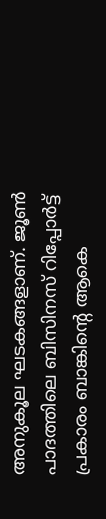അനുകൂല ഘടകങ്ങളാണ്. ജൂണ്‍ പാദത്തിലെ ബിസിനസ് റിപ്പോര്‍ട്ട് പ്രകാരം ബാങ്കിന്റെ ആകെ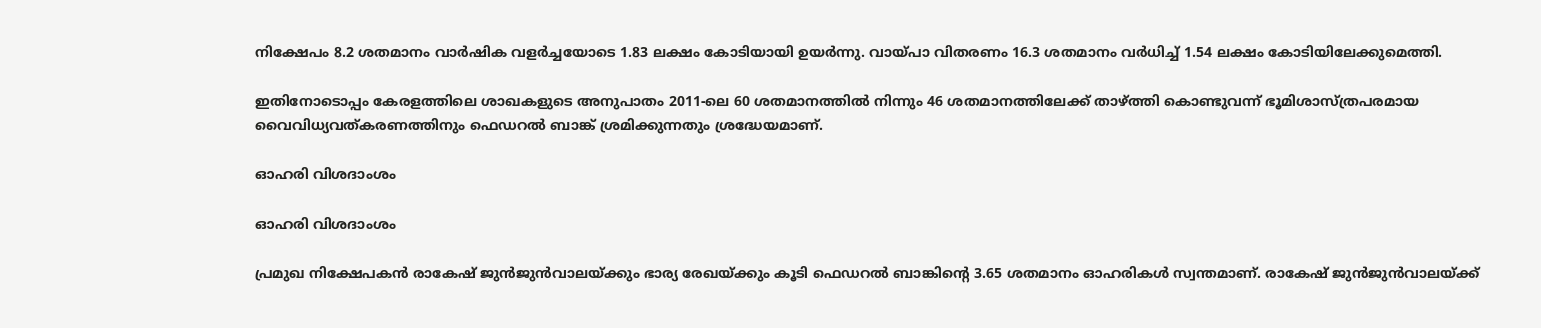നിക്ഷേപം 8.2 ശതമാനം വാര്‍ഷിക വളര്‍ച്ചയോടെ 1.83 ലക്ഷം കോടിയായി ഉയര്‍ന്നു. വായ്പാ വിതരണം 16.3 ശതമാനം വര്‍ധിച്ച് 1.54 ലക്ഷം കോടിയിലേക്കുമെത്തി.

ഇതിനോടൊപ്പം കേരളത്തിലെ ശാഖകളുടെ അനുപാതം 2011-ലെ 60 ശതമാനത്തില്‍ നിന്നും 46 ശതമാനത്തിലേക്ക് താഴ്ത്തി കൊണ്ടുവന്ന് ഭൂമിശാസ്ത്രപരമായ വൈവിധ്യവത്കരണത്തിനും ഫെഡറല്‍ ബാങ്ക് ശ്രമിക്കുന്നതും ശ്രദ്ധേയമാണ്.

ഓഹരി വിശദാംശം

ഓഹരി വിശദാംശം

പ്രമുഖ നിക്ഷേപകന്‍ രാകേഷ് ജുന്‍ജുന്‍വാലയ്ക്കും ഭാര്യ രേഖയ്ക്കും കൂടി ഫെഡറല്‍ ബാങ്കിന്റെ 3.65 ശതമാനം ഓഹരികള്‍ സ്വന്തമാണ്. രാകേഷ് ജുന്‍ജുന്‍വാലയ്ക്ക്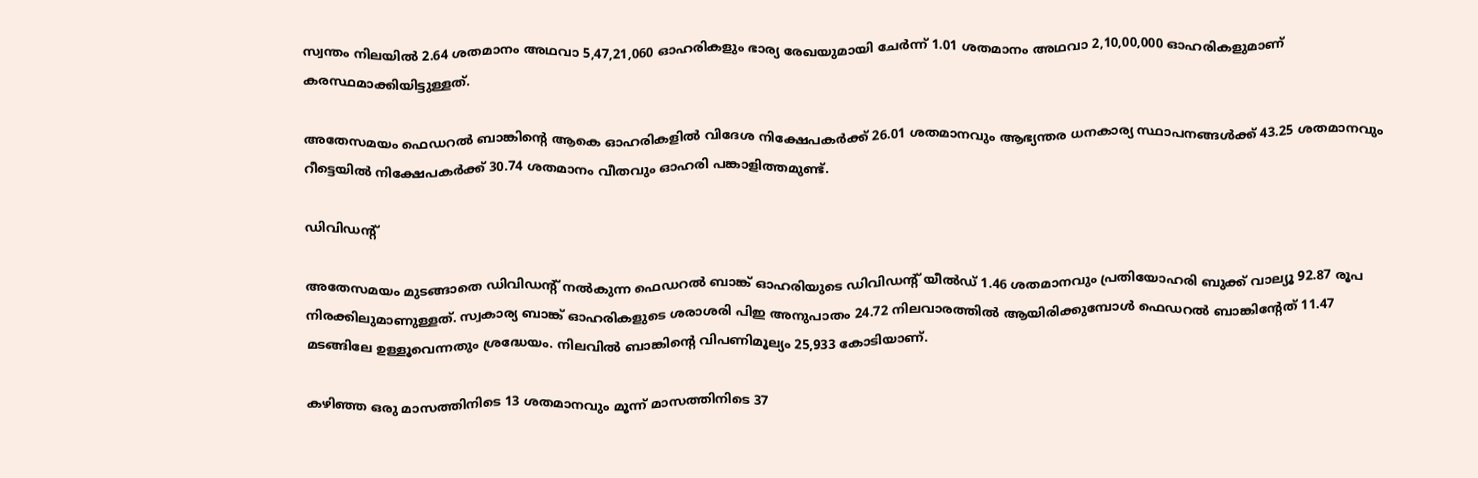സ്വന്തം നിലയില്‍ 2.64 ശതമാനം അഥവാ 5,47,21,060 ഓഹരികളും ഭാര്യ രേഖയുമായി ചേര്‍ന്ന് 1.01 ശതമാനം അഥവാ 2,10,00,000 ഓഹരികളുമാണ് കരസ്ഥമാക്കിയിട്ടുള്ളത്.

അതേസമയം ഫെഡറല്‍ ബാങ്കിന്റെ ആകെ ഓഹരികളില്‍ വിദേശ നിക്ഷേപകര്‍ക്ക് 26.01 ശതമാനവും ആഭ്യന്തര ധനകാര്യ സ്ഥാപനങ്ങള്‍ക്ക് 43.25 ശതമാനവും റീട്ടെയില്‍ നിക്ഷേപകര്‍ക്ക് 30.74 ശതമാനം വീതവും ഓഹരി പങ്കാളിത്തമുണ്ട്.

ഡിവിഡന്റ്

അതേസമയം മുടങ്ങാതെ ഡിവിഡന്റ് നല്‍കുന്ന ഫെഡറല്‍ ബാങ്ക് ഓഹരിയുടെ ഡിവിഡന്റ് യീല്‍ഡ് 1.46 ശതമാനവും പ്രതിയോഹരി ബുക്ക് വാല്യൂ 92.87 രൂപ നിരക്കിലുമാണുള്ളത്. സ്വകാര്യ ബാങ്ക് ഓഹരികളുടെ ശരാശരി പിഇ അനുപാതം 24.72 നിലവാരത്തില്‍ ആയിരിക്കുമ്പോള്‍ ഫെഡറല്‍ ബാങ്കിന്റേത് 11.47 മടങ്ങിലേ ഉള്ളൂവെന്നതും ശ്രദ്ധേയം. നിലവില്‍ ബാങ്കിന്റെ വിപണിമൂല്യം 25,933 കോടിയാണ്.

കഴിഞ്ഞ ഒരു മാസത്തിനിടെ 13 ശതമാനവും മൂന്ന് മാസത്തിനിടെ 37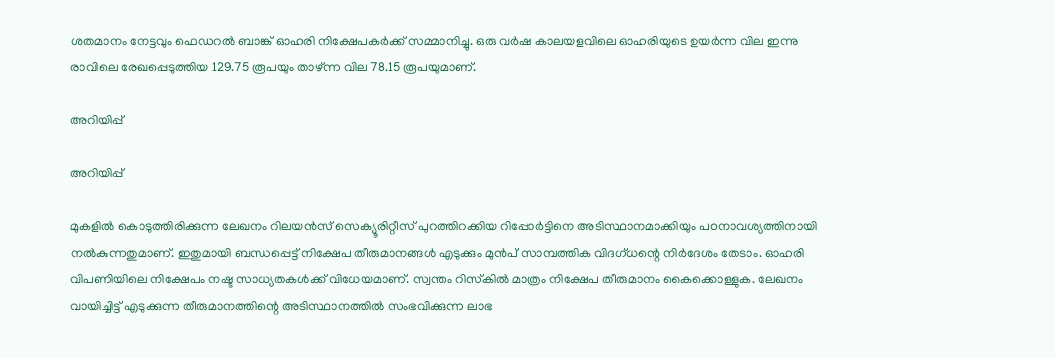ശതമാനം നേട്ടവും ഫെഡറല്‍ ബാങ്ക് ഓഹരി നിക്ഷേപകര്‍ക്ക് സമ്മാനിച്ചു. ഒരു വര്‍ഷ കാലയളവിലെ ഓഹരിയുടെ ഉയര്‍ന്ന വില ഇന്നു രാവിലെ രേഖപ്പെടുത്തിയ 129.75 രൂപയും താഴ്ന്ന വില 78.15 രൂപയുമാണ്.

അറിയിപ്പ്

അറിയിപ്പ്

മുകളില്‍ കൊടുത്തിരിക്കുന്ന ലേഖനം റിലയന്‍സ് സെക്യൂരിറ്റീസ് പുറത്തിറക്കിയ റിപ്പോര്‍ട്ടിനെ അടിസ്ഥാനമാക്കിയും പഠനാവശ്യത്തിനായി നല്‍കുന്നതുമാണ്. ഇതുമായി ബന്ധപ്പെട്ട് നിക്ഷേപ തീരുമാനങ്ങള്‍ എടുക്കും മുന്‍പ് സാമ്പത്തിക വിദഗ്ധന്റെ നിര്‍ദേശം തേടാം. ഓഹരി വിപണിയിലെ നിക്ഷേപം നഷ്ട സാധ്യതകള്‍ക്ക് വിധേയമാണ്. സ്വന്തം റിസ്‌കില്‍ മാത്രം നിക്ഷേപ തീരുമാനം കൈക്കൊള്ളുക. ലേഖനം വായിച്ചിട്ട് എടുക്കുന്ന തീരുമാനത്തിന്റെ അടിസ്ഥാനത്തില്‍ സംഭവിക്കുന്ന ലാഭ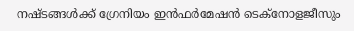നഷ്ടങ്ങള്‍ക്ക് ഗ്രേനിയം ഇന്‍ഫര്‍മേഷന്‍ ടെക്നോളജീസും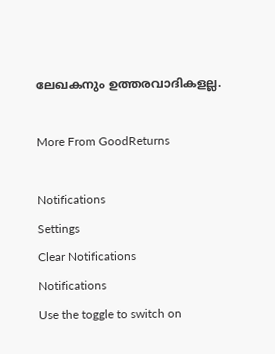ലേഖകനും ഉത്തരവാദികളല്ല.

More From GoodReturns

Notifications
Settings
Clear Notifications
Notifications
Use the toggle to switch on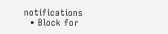notifications
  • Block for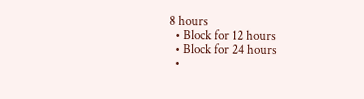8 hours
  • Block for 12 hours
  • Block for 24 hours
  •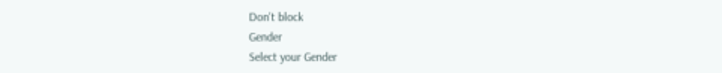Don't block
Gender
Select your Gender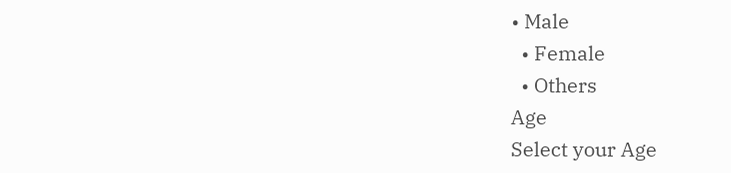• Male
  • Female
  • Others
Age
Select your Age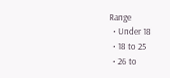Range
  • Under 18
  • 18 to 25
  • 26 to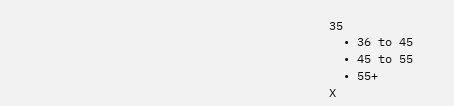35
  • 36 to 45
  • 45 to 55
  • 55+
X